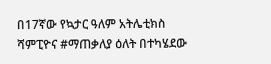በ17ኛው የኳታር ዓለም አትሌቲክስ ሻምፒዮና #ማጠቃለያ ዕለት በተካሄደው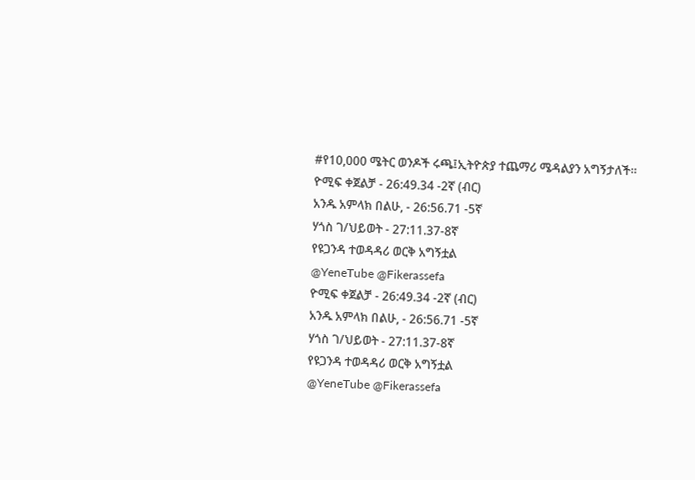#የ10,000 ሜትር ወንዶች ሩጫ፤ኢትዮጵያ ተጨማሪ ሜዳልያን አግኝታለች።
ዮሚፍ ቀጀልቻ - 26:49.34 -2ኛ (ብር)
አንዱ አምላክ በልሁ, - 26:56.71 -5ኛ
ሃጎስ ገ/ህይወት - 27:11.37-8ኛ
የዩጋንዳ ተወዳዳሪ ወርቅ አግኝቷል
@YeneTube @Fikerassefa
ዮሚፍ ቀጀልቻ - 26:49.34 -2ኛ (ብር)
አንዱ አምላክ በልሁ, - 26:56.71 -5ኛ
ሃጎስ ገ/ህይወት - 27:11.37-8ኛ
የዩጋንዳ ተወዳዳሪ ወርቅ አግኝቷል
@YeneTube @Fikerassefa